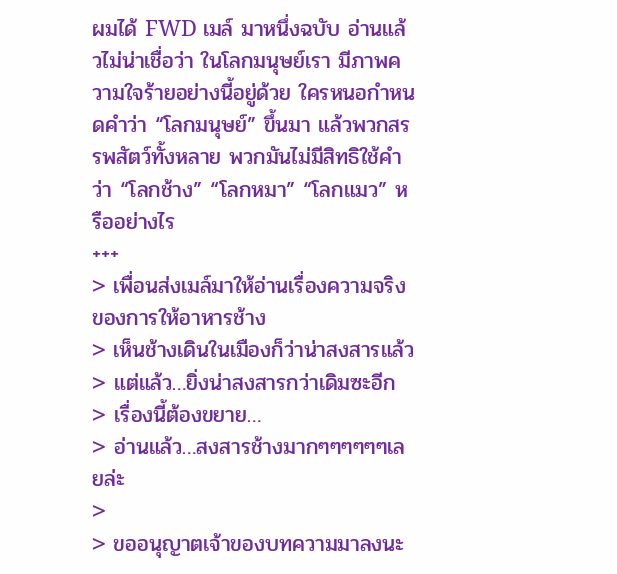ผมได้ FWD เมล์ มาหนึ่งฉบับ อ่านแล้วไม่น่าเชื่อว่า ในโลกมนุษย์เรา มีภาพความใจร้ายอย่างนี้อยู่ด้วย ใครหนอกำหนดคำว่า “โลกมนุษย์” ขึ้นมา แล้วพวกสรรพสัตว์ทั้งหลาย พวกมันไม่มีสิทธิใช้คำว่า “โลกช้าง” “โลกหมา” “โลกแมว” หรืออย่างไร
+++
> เพื่อนส่งเมล์มาให้อ่านเรื่องความจริงของการให้อาหารช้าง
> เห็นช้างเดินในเมืองก็ว่าน่าสงสารแล้ว
> แต่แล้ว…ยิ่งน่าสงสารกว่าเดิมซะอีก
> เรื่องนี้ต้องขยาย…
> อ่านแล้ว…สงสารช้างมากๆๆๆๆๆๆเลยล่ะ
>
> ขออนุญาตเจ้าของบทความมาลงนะ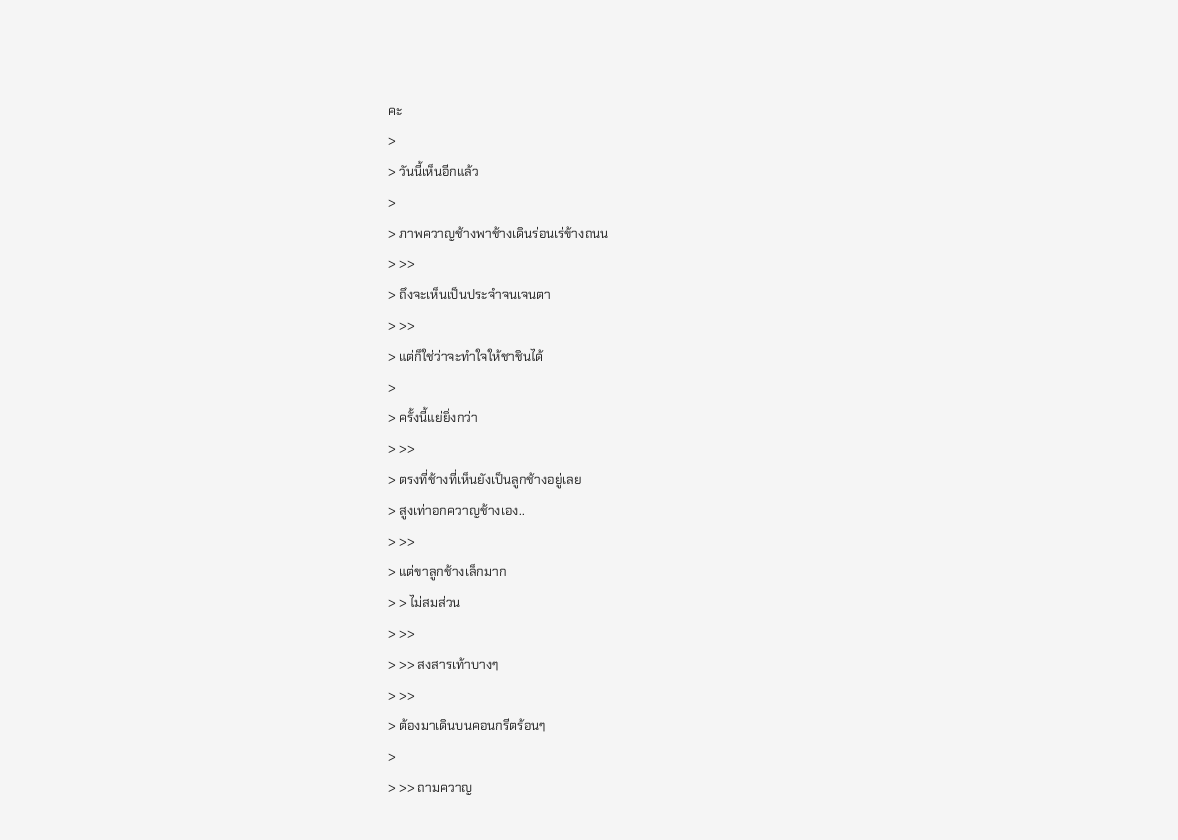คะ
>
> วันนี้เห็นอีกแล้ว
>
> ภาพควาญช้างพาช้างเดินร่อนเร่ข้างถนน
> >>
> ถึงจะเห็นเป็นประจำจนเจนตา
> >>
> แต่ก็ใช่ว่าจะทำใจให้ชาชินได้
>
> ครั้งนี้แย่ยิ่งกว่า
> >>
> ตรงที่ช้างที่เห็นยังเป็นลูกช้างอยู่เลย
> สูงเท่าอกควาญช้างเอง..
> >>
> แต่ขาลูกช้างเล็กมาก
> > ไม่สมส่วน
> >>
> >> สงสารเท้าบางๆ
> >>
> ต้องมาเดินบนคอนกรีตร้อนๆ
>
> >> ถามควาญ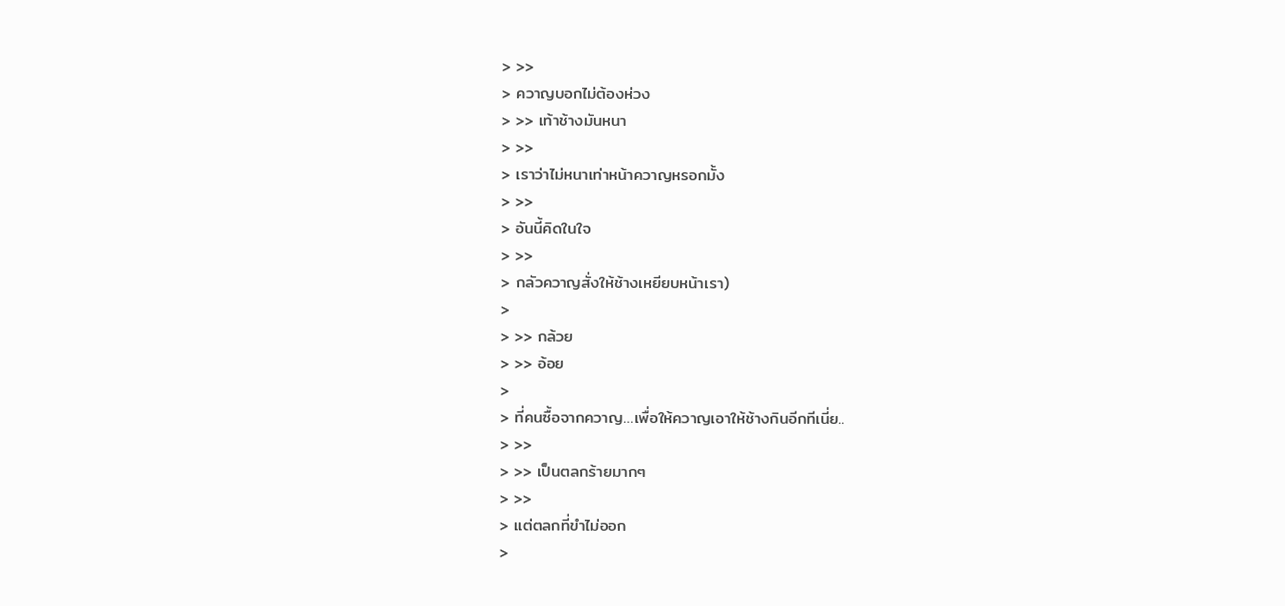> >>
> ควาญบอกไม่ต้องห่วง
> >> เท้าช้างมันหนา
> >>
> เราว่าไม่หนาเท่าหน้าควาญหรอกมั้ง
> >>
> อันนี้คิดในใจ
> >>
> กลัวควาญสั่งให้ช้างเหยียบหน้าเรา)
>
> >> กล้วย
> >> อ้อย
>
> ที่คนซื้อจากควาญ…เพื่อให้ควาญเอาให้ช้างกินอีกทีเนี่ย..
> >>
> >> เป็นตลกร้ายมากๆ
> >>
> แต่ตลกที่ขำไม่ออก
>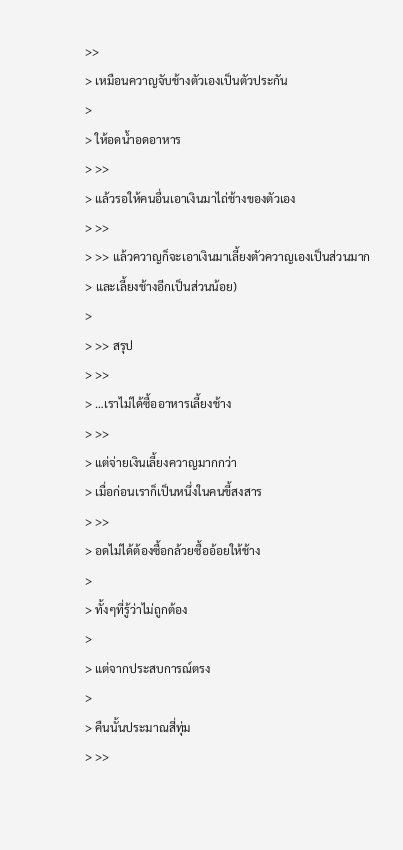>>
> เหมือนควาญจับช้างตัวเองเป็นตัวประกัน
>
> ให้อดน้ำอดอาหาร
> >>
> แล้วรอให้คนอื่นเอาเงินมาไถ่ช้างของตัวเอง
> >>
> >> แล้วควาญก็จะเอาเงินมาเลี้ยงตัวควาญเองเป็นส่วนมาก
> และเลี้ยงช้างอีกเป็นส่วนน้อย)
>
> >> สรุป
> >>
> …เราไม่ได้ซื้ออาหารเลี้ยงช้าง
> >>
> แต่จ่ายเงินเลี้ยงควาญมากกว่า
> เมื่อก่อนเราก็เป็นหนึ่งในคนขี้สงสาร
> >>
> อดไม่ได้ต้องซื้อกล้วยซื้ออ้อยให้ช้าง
>
> ทั้งๆที่รู้ว่าไม่ถูกต้อง
>
> แต่จากประสบการณ์ตรง
>
> คืนนั้นประมาณสี่ทุ่ม
> >>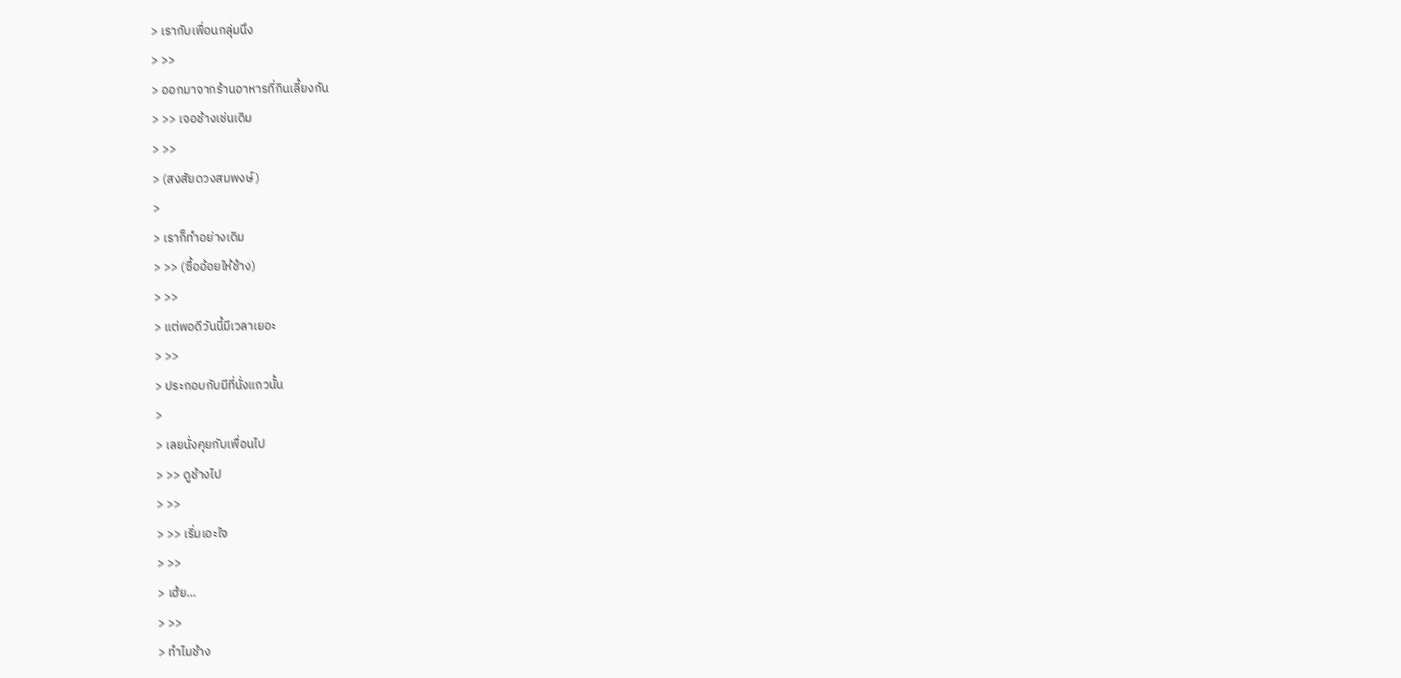> เรากับเพื่อนกลุ่มนึง
> >>
> ออกมาจากร้านอาหารที่กินเลี้ยงกัน
> >> เจอช้างเช่นเดิม
> >>
> (สงสัยดวงสมพงษ์)
>
> เราก็ทำอย่างเดิม
> >> (ซื้ออ้อยให้ช้าง)
> >>
> แต่พอดีวันนี้มีเวลาเยอะ
> >>
> ประกอบกับมีที่นั่งแถวนั้น
>
> เลยนั่งคุยกับเพื่อนไป
> >> ดูช้างไป
> >>
> >> เริ่มเอะใจ
> >>
> เฮ้ย…
> >>
> ทำไมช้าง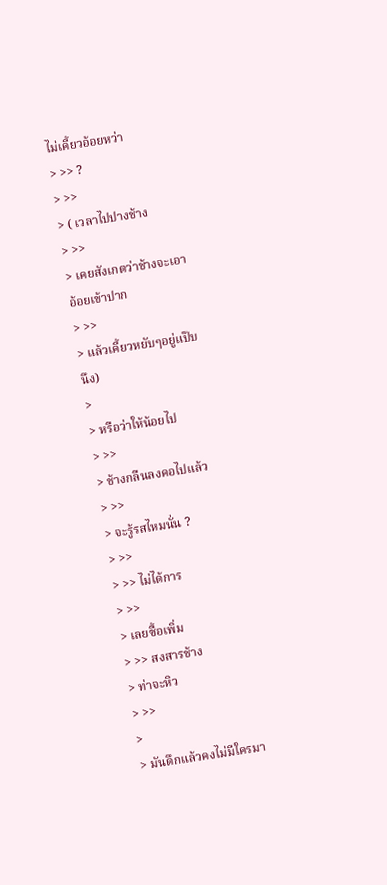ไม่เคี้ยวอ้อยหว่า
> >> ?
> >>
> ( เวลาไปปางช้าง
> >>
> เคยสังเกตว่าช้างจะเอาอ้อยเข้าปาก
> >>
> แล้วเคี้ยวหยับๆอยู่แป๊บนึง)
>
> หรือว่าให้น้อยไป
> >>
> ช้างกลืนลงคอไปแล้ว
> >>
> จะรู้รสไหมนั่น ?
> >>
> >> ไม่ได้การ
> >>
> เลยซื้อเพิ่ม
> >> สงสารช้าง
> ท่าจะหิว
> >>
>
> มันดึกแล้วคงไม่มีใครมา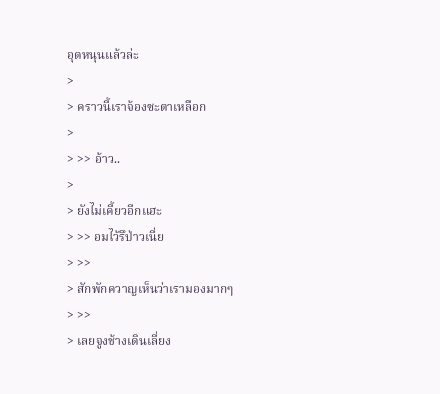อุดหนุนแล้วล่ะ
>
> คราวนี้เราจ้องซะตาเหลือก
>
> >> อ้าว..
>
> ยังไม่เคี้ยวอีกแฮะ
> >> อมไว้รึป่าวเนี่ย
> >>
> สักพักควาญเห็นว่าเรามองมากๆ
> >>
> เลยจูงช้างเดินเลี่ยง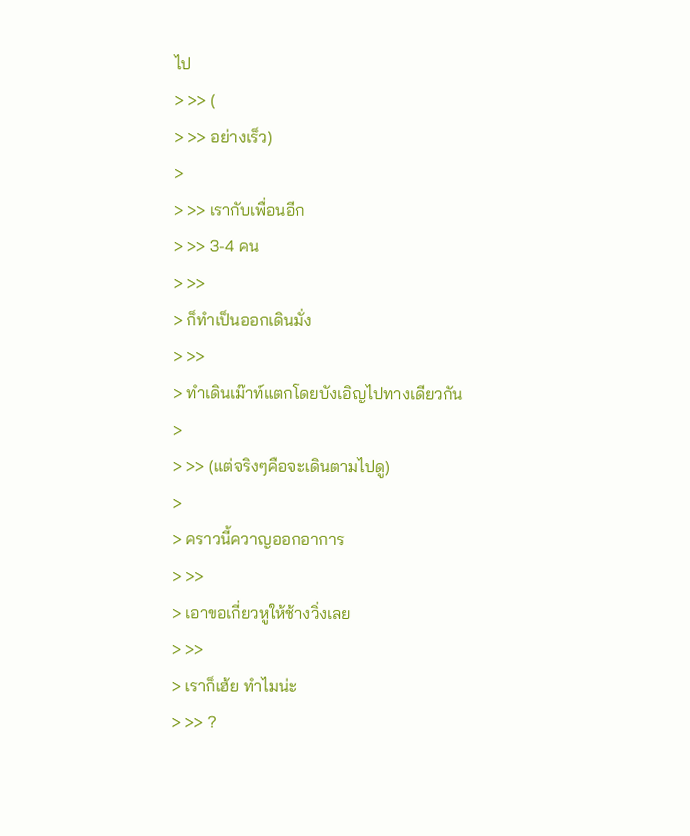ไป
> >> (
> >> อย่างเร็ว)
>
> >> เรากับเพื่อนอีก
> >> 3-4 คน
> >>
> ก็ทำเป็นออกเดินมั่ง
> >>
> ทำเดินเม๊าท์แตกโดยบังเอิญไปทางเดียวกัน
>
> >> (แต่จริงๆคือจะเดินตามไปดู)
>
> คราวนี้ควาญออกอาการ
> >>
> เอาขอเกี่ยวหูให้ช้างวิ่งเลย
> >>
> เราก็เฮ้ย ทำไมน่ะ
> >> ?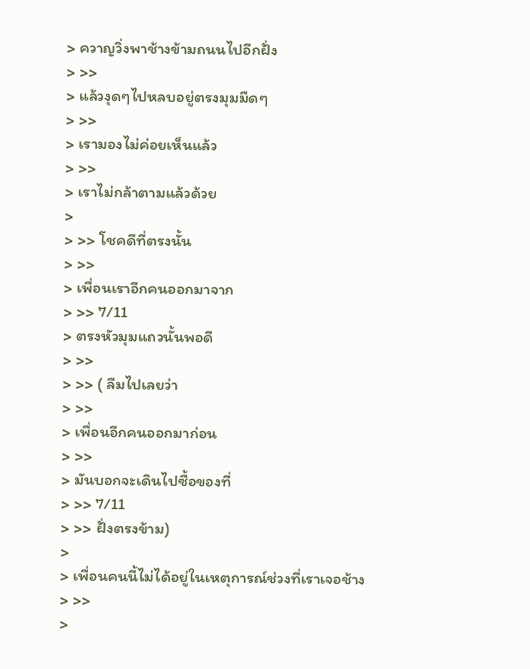> ควาญวิ่งพาช้างข้ามถนนไปอีกฝั่ง
> >>
> แล้วงุดๆไปหลบอยู่ตรงมุมมืดๆ
> >>
> เรามองไม่ค่อยเห็นแล้ว
> >>
> เราไม่กล้าตามแล้วด้วย
>
> >> โชคดีที่ตรงนั้น
> >>
> เพื่อนเราอีกคนออกมาจาก
> >> 7/11
> ตรงหัวมุมแถวนั้นพอดี
> >>
> >> ( ลืมไปเลยว่า
> >>
> เพื่อนอีกคนออกมาก่อน
> >>
> มันบอกจะเดินไปซื้อของที่
> >> 7/11
> >> ฝั่งตรงข้าม)
>
> เพื่อนคนนี้ไม่ได้อยู่ในเหตุการณ์ช่วงที่เราเจอช้าง
> >>
>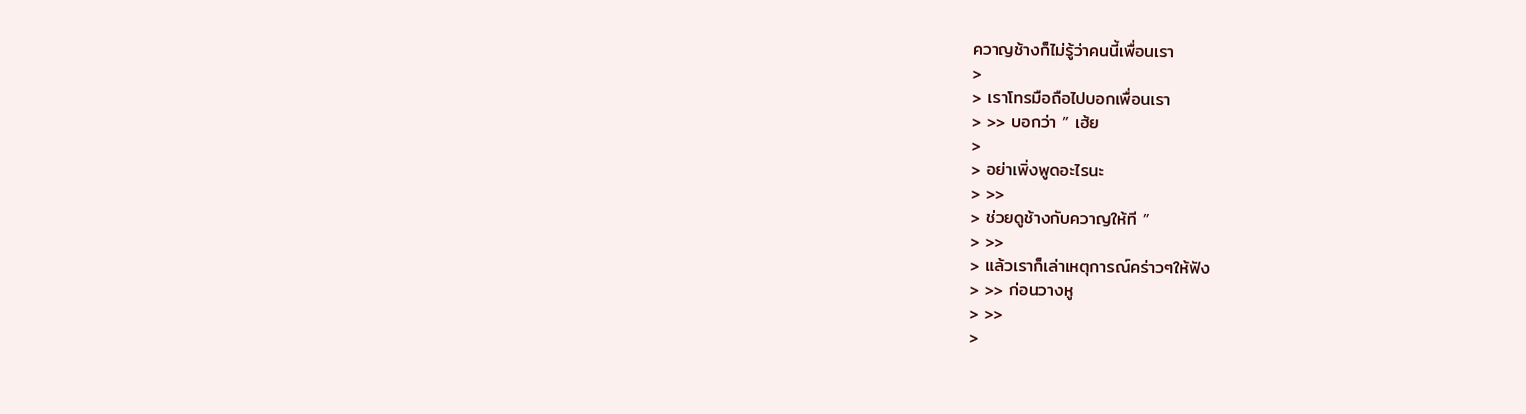ควาญช้างก็ไม่รู้ว่าคนนี้เพื่อนเรา
>
> เราโทรมือถือไปบอกเพื่อนเรา
> >> บอกว่า ” เฮ้ย
>
> อย่าเพิ่งพูดอะไรนะ
> >>
> ช่วยดูช้างกับควาญให้ที ”
> >>
> แล้วเราก็เล่าเหตุการณ์คร่าวๆให้ฟัง
> >> ก่อนวางหู
> >>
>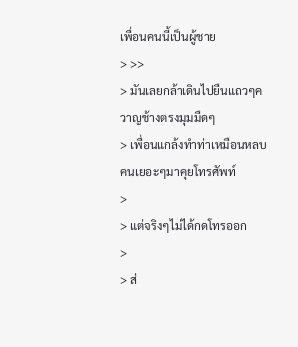เพื่อนคนนี้เป็นผู้ชาย
> >>
> มันเลยกล้าเดินไปยืนแถวๆควาญช้างตรงมุมมืดๆ
> เพื่อนแกล้งทำท่าเหมือนหลบคนเยอะๆมาคุยโทรศัพท์
>
> แต่จริงๆไม่ได้กดโทรออก
>
> ส่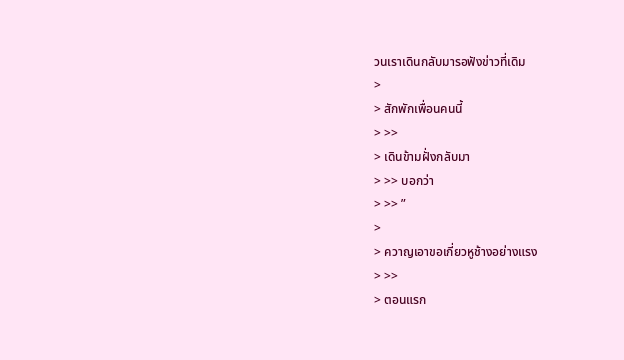วนเราเดินกลับมารอฟังข่าวที่เดิม
>
> สักพักเพื่อนคนนี้
> >>
> เดินข้ามฝั่งกลับมา
> >> บอกว่า
> >> ”
>
> ควาญเอาขอเกี่ยวหูช้างอย่างแรง
> >>
> ตอนแรก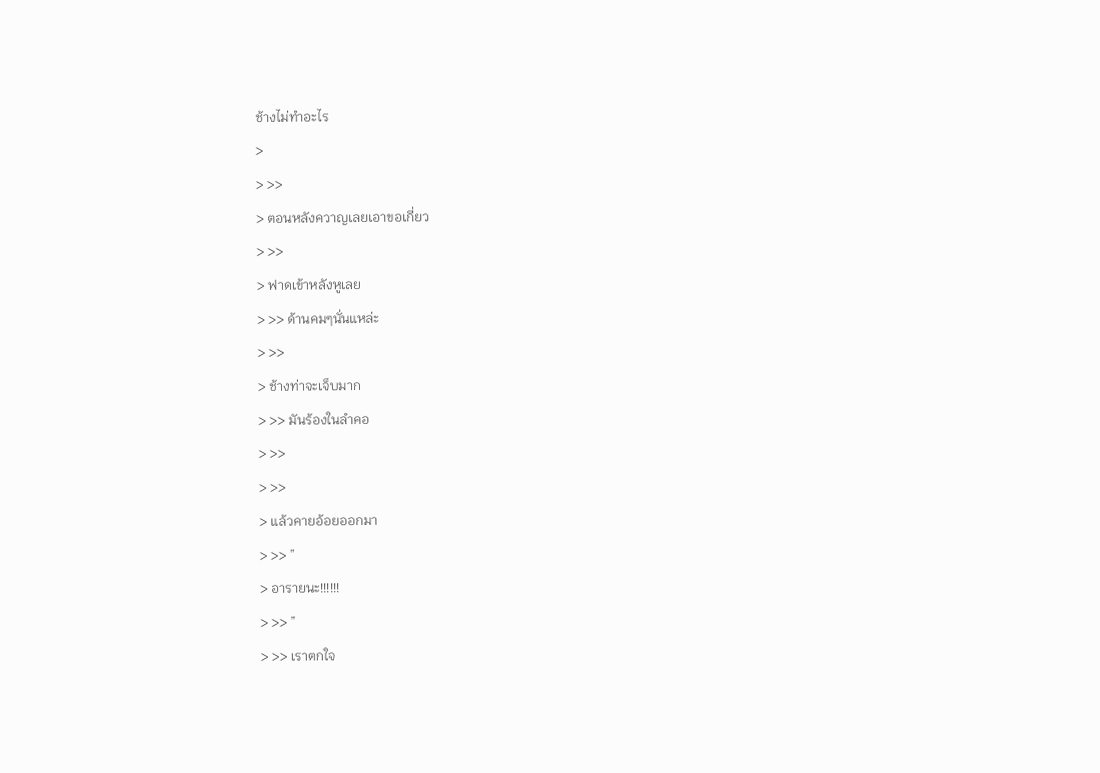ช้างไม่ทำอะไร
>
> >>
> ตอนหลังควาญเลยเอาขอเกี่ยว
> >>
> ฟาดเข้าหลังหูเลย
> >> ด้านคมๆนั่นแหล่ะ
> >>
> ช้างท่าจะเจ็บมาก
> >> มันร้องในลำคอ
> >>
> >>
> แล้วคายอ้อยออกมา
> >> ”
> อารายนะ!!!!!!
> >> ”
> >> เราตกใจ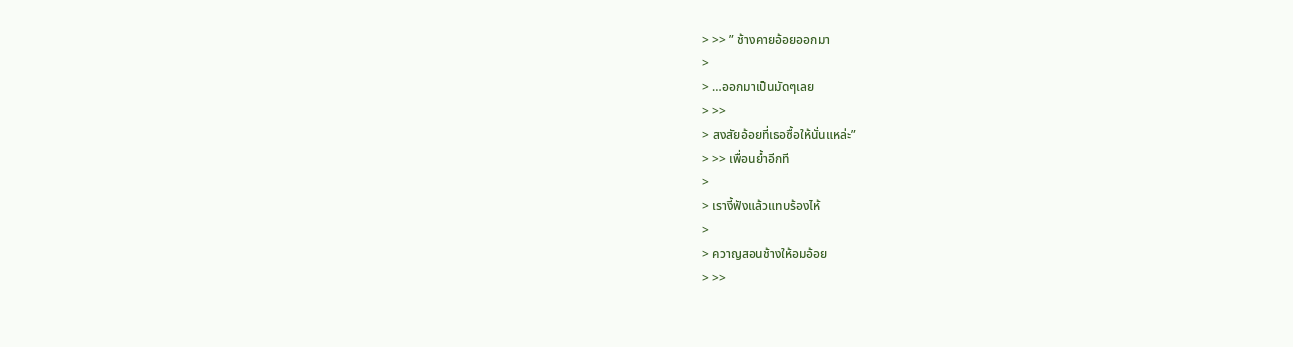> >> ” ช้างคายอ้อยออกมา
>
> …ออกมาเป็นมัดๆเลย
> >>
> สงสัยอ้อยที่เธอซื้อให้นั่นแหล่ะ”
> >> เพื่อนย้ำอีกที
>
> เรางี้ฟังแล้วแทบร้องไห้
>
> ควาญสอนช้างให้อมอ้อย
> >>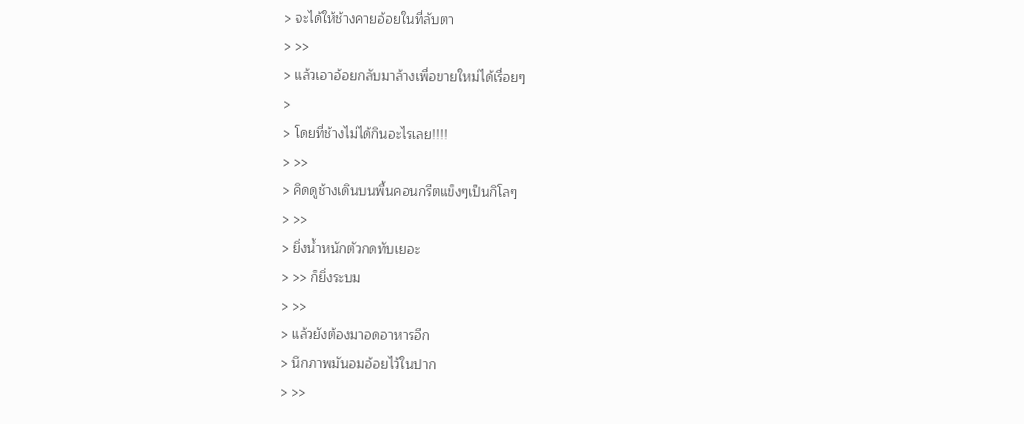> จะได้ให้ช้างคายอ้อยในที่ลับตา
> >>
> แล้วเอาอ้อยกลับมาล้างเพื่อขายใหม่ได้เรื่อยๆ
>
> โดยที่ช้างไม่ได้กินอะไรเลย!!!!
> >>
> คิดดูช้างเดินบนพื้นคอนกรีตแข็งๆเป็นกิโลๆ
> >>
> ยิ่งน้ำหนักตัวกดทับเยอะ
> >> ก็ยิ่งระบม
> >>
> แล้วยังต้องมาอดอาหารอีก
> นึกภาพมันอมอ้อยไว้ในปาก
> >>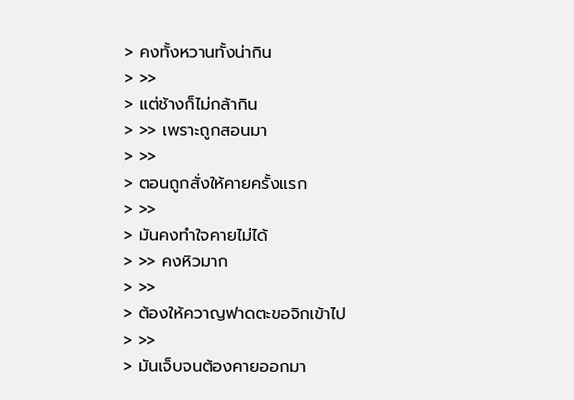> คงทั้งหวานทั้งน่ากิน
> >>
> แต่ช้างก็ไม่กล้ากิน
> >> เพราะถูกสอนมา
> >>
> ตอนถูกสั่งให้คายครั้งแรก
> >>
> มันคงทำใจคายไม่ได้
> >> คงหิวมาก
> >>
> ต้องให้ควาญฟาดตะขอจิกเข้าไป
> >>
> มันเจ็บจนต้องคายออกมา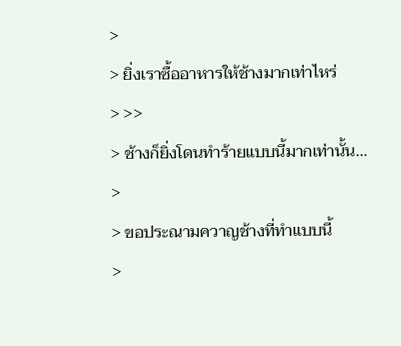>
> ยิ่งเราซื้ออาหารให้ช้างมากเท่าไหร่
> >>
> ช้างก็ยิ่งโดนทำร้ายแบบนี้มากเท่านั้น…
>
> ขอประณามควาญช้างที่ทำแบบนี้
>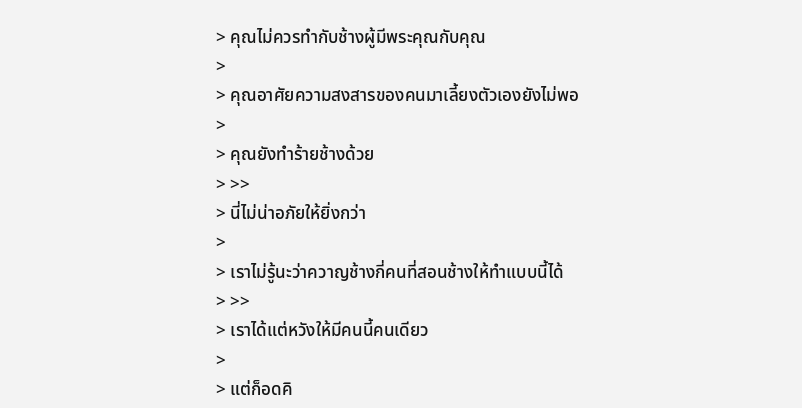> คุณไม่ควรทำกับช้างผู้มีพระคุณกับคุณ
>
> คุณอาศัยความสงสารของคนมาเลี้ยงตัวเองยังไม่พอ
>
> คุณยังทำร้ายช้างด้วย
> >>
> นี่ไม่น่าอภัยให้ยิ่งกว่า
>
> เราไม่รู้นะว่าควาญช้างกี่คนที่สอนช้างให้ทำแบบนี้ได้
> >>
> เราได้แต่หวังให้มีคนนี้คนเดียว
>
> แต่ก็อดคิ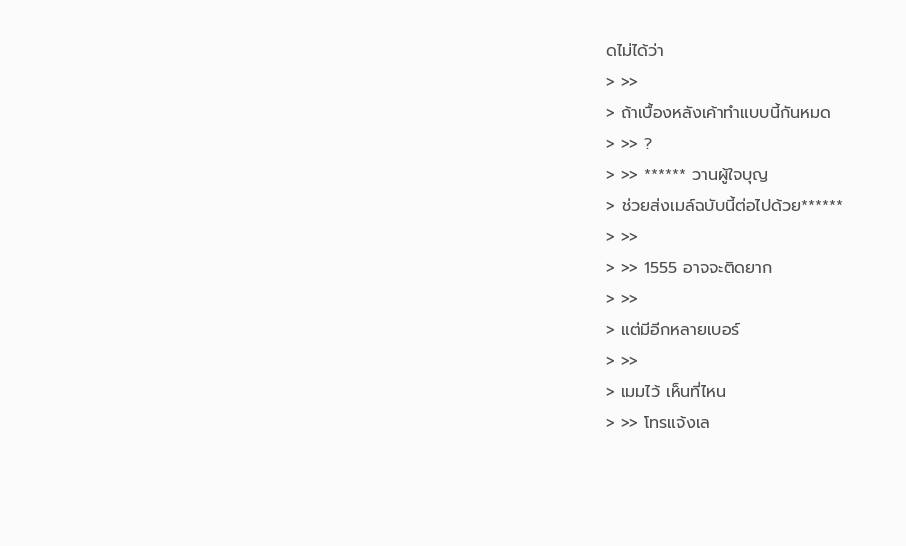ดไม่ได้ว่า
> >>
> ถ้าเบื้องหลังเค้าทำแบบนี้กันหมด
> >> ?
> >> ****** วานผู้ใจบุญ
> ช่วยส่งเมล์ฉบับนี้ต่อไปด้วย******
> >>
> >> 1555 อาจจะติดยาก
> >>
> แต่มีอีกหลายเบอร์
> >>
> เมมไว้ เห็นที่ไหน
> >> โทรแจ้งเล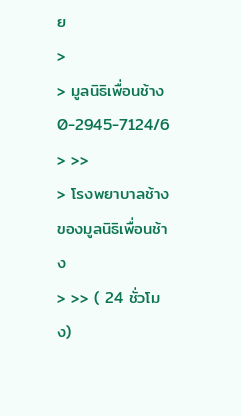ย
>
> มูลนิธิเพื่อนช้าง 0-2945-7124/6
> >>
> โรงพยาบาลช้างของมูลนิธิเพื่อนช้าง
> >> ( 24 ชั่วโมง)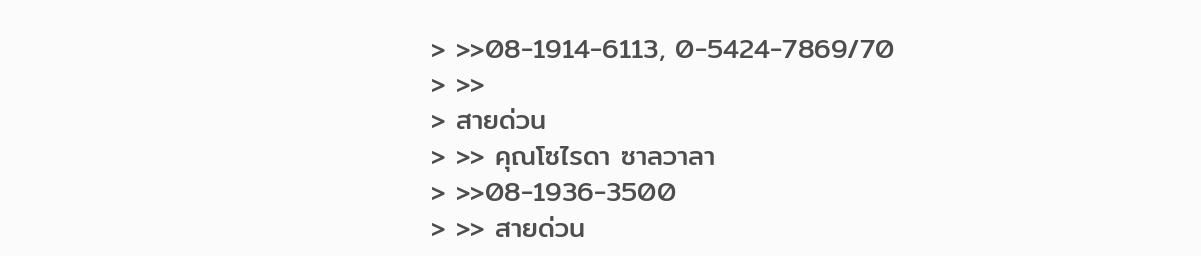> >>08-1914-6113, 0-5424-7869/70
> >>
> สายด่วน
> >> คุณโซไรดา ซาลวาลา
> >>08-1936-3500
> >> สายด่วน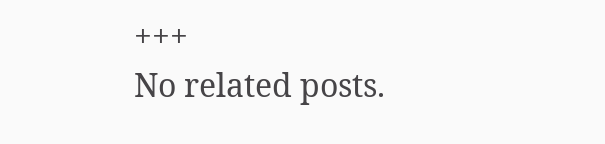+++
No related posts.